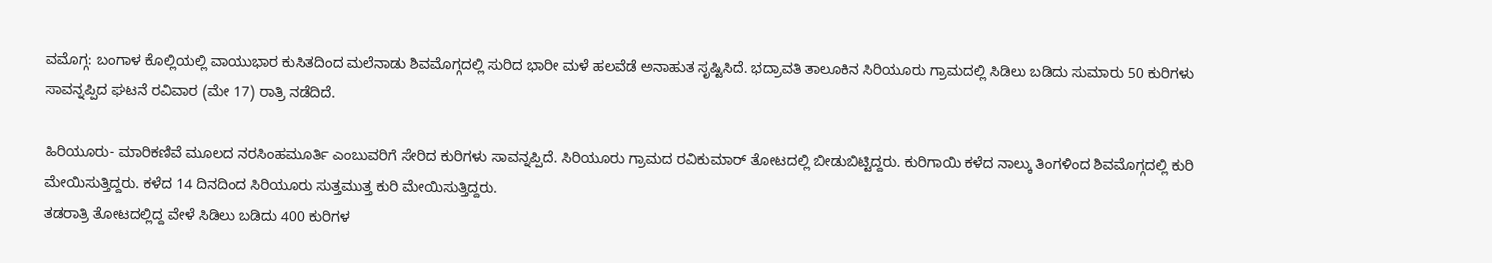ವಮೊಗ್ಗ: ಬಂಗಾಳ ಕೊಲ್ಲಿಯಲ್ಲಿ ವಾಯುಭಾರ ಕುಸಿತದಿಂದ ಮಲೆನಾಡು ಶಿವಮೊಗ್ಗದಲ್ಲಿ ಸುರಿದ ಭಾರೀ ಮಳೆ ಹಲವೆಡೆ ಅನಾಹುತ ಸೃಷ್ಟಿಸಿದೆ. ಭದ್ರಾವತಿ ತಾಲೂಕಿನ ಸಿರಿಯೂರು ಗ್ರಾಮದಲ್ಲಿ ಸಿಡಿಲು ಬಡಿದು ಸುಮಾರು 50 ಕುರಿಗಳು ಸಾವನ್ನಪ್ಪಿದ ಘಟನೆ ರವಿವಾರ (ಮೇ 17) ರಾತ್ರಿ ನಡೆದಿದೆ.

ಹಿರಿಯೂರು- ಮಾರಿಕಣಿವೆ ಮೂಲದ ನರಸಿಂಹಮೂರ್ತಿ ಎಂಬುವರಿಗೆ ಸೇರಿದ ಕುರಿಗಳು ಸಾವನ್ನಪ್ಪಿದೆ. ಸಿರಿಯೂರು ಗ್ರಾಮದ ರವಿಕುಮಾರ್ ತೋಟದಲ್ಲಿ ಬೀಡುಬಿಟ್ಟಿದ್ದರು. ಕುರಿಗಾಯಿ ಕಳೆದ ನಾಲ್ಕು ತಿಂಗಳಿಂದ ಶಿವಮೊಗ್ಗದಲ್ಲಿ ಕುರಿ ಮೇಯಿಸುತ್ತಿದ್ದರು. ಕಳೆದ 14 ದಿನದಿಂದ ಸಿರಿಯೂರು ಸುತ್ತಮುತ್ತ ಕುರಿ ಮೇಯಿಸುತ್ತಿದ್ದರು.
ತಡರಾತ್ರಿ ತೋಟದಲ್ಲಿದ್ದ ವೇಳೆ ಸಿಡಿಲು ಬಡಿದು 400 ಕುರಿಗಳ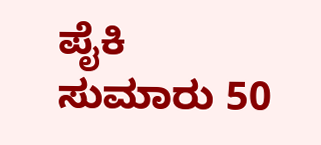ಪೈಕಿ ಸುಮಾರು 50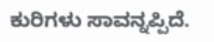ಕುರಿಗಳು ಸಾವನ್ನಪ್ಪಿದೆ.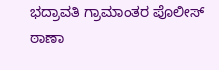ಭದ್ರಾವತಿ ಗ್ರಾಮಾಂತರ ಪೊಲೀಸ್ ಠಾಣಾ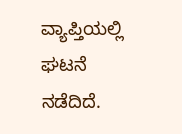ವ್ಯಾಪ್ತಿಯಲ್ಲಿ ಘಟನೆ ನಡೆದಿದೆ.